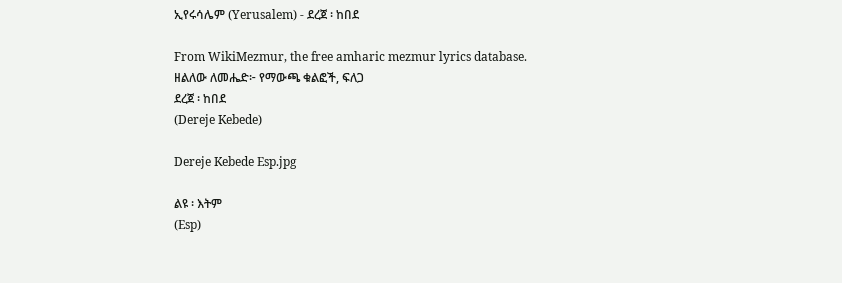ኢየሩሳሌም (Yerusalem) - ደረጀ ፡ ከበደ

From WikiMezmur, the free amharic mezmur lyrics database.
ዘልለው ለመሔድ፦ የማውጫ ቁልፎች, ፍለጋ
ደረጀ ፡ ከበደ
(Dereje Kebede)

Dereje Kebede Esp.jpg

ልዩ ፡ እትም
(Esp)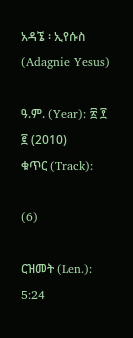አዳኜ ፡ ኢየሱስ
(Adagnie Yesus)

ዓ.ም. (Year): ፳ ፻ ፪ (2010)
ቁጥር (Track):

(6)

ርዝመት (Len.): 5:24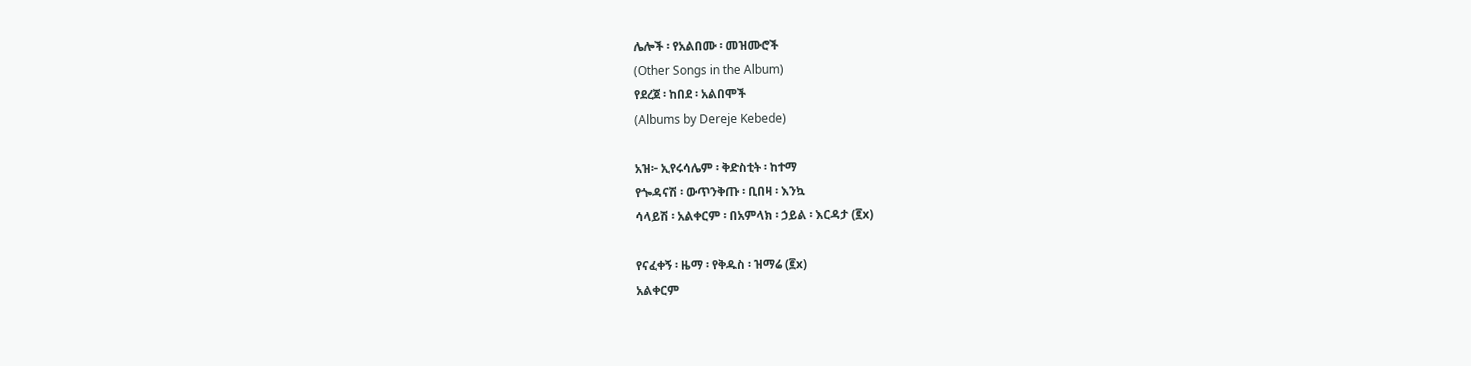ሌሎች ፡ የአልበሙ ፡ መዝሙሮች
(Other Songs in the Album)
የደረጀ ፡ ከበደ ፡ አልበሞች
(Albums by Dereje Kebede)

አዝ፦ ኢየሩሳሌም ፡ ቅድስቲት ፡ ከተማ
የጐዳናሽ ፡ ውጥንቅጡ ፡ ቢበዛ ፡ እንኳ
ሳላይሽ ፡ አልቀርም ፡ በአምላክ ፡ ኃይል ፡ እርዳታ (፪x)

የናፈቀኝ ፡ ዜማ ፡ የቅዱስ ፡ ዝማሬ (፪x)
አልቀርም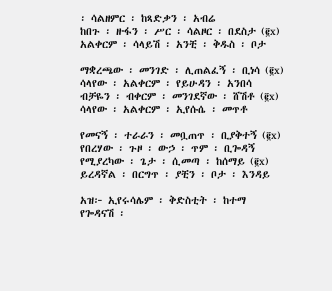፡ ሳልዘምር ፡ ከጻድቃን ፡ አብሬ
ከበጉ ፡ ዙፋን ፡ ሥር ፡ ሳልዞር ፡ በደስታ (፪x)
አልቀርም ፡ ሳላይሽ ፡ አንቺ ፡ ቅዱስ ፡ ቦታ

ማቋረጫው ፡ መንገድ ፡ ሊጠልፈኝ ፡ ቢነሳ (፪x)
ሳላየው ፡ አልቀርም ፡ የይሁዳን ፡ አንበሳ
ብቻዬን ፡ ብቀርም ፡ መንገደኛው ፡ ሸሽቶ (፪x)
ሳላየው ፡ አልቀርም ፡ ኢየሱሴ ፡ መጥቶ

የመናኝ ፡ ተራራን ፡ መቧጠጥ ፡ ቢያቅተኝ (፪x)
የበረሃው ፡ ጉዞ ፡ ውኃ ፡ ጥም ፡ ቢጐዳኝ
የሚያረካው ፡ ጌታ ፡ ሲመጣ ፡ ከሰማይ (፪x)
ይረዳኛል ፡ በርግጥ ፡ ያቺን ፡ ቦታ ፡ እንዳይ

አዝ፦ ኢየሩሳሌም ፡ ቅድስቲት ፡ ከተማ
የጐዳናሽ ፡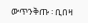ውጥንቅጡ ፡ ቢበዛ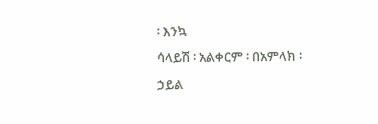፡ እንኳ
ሳላይሽ ፡ አልቀርም ፡ በአምላክ ፡ ኃይል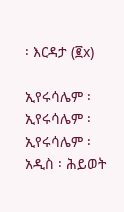፡ እርዳታ (፪x)

ኢየሩሳሌም ፡ ኢየሩሳሌም ፡ ኢየሩሳሌም ፡ አዲስ ፡ ሕይወት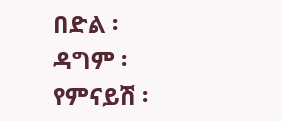በድል ፡ ዳግም ፡ የምናይሽ ፡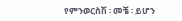የምንወርስሽ ፡ መቼ ፡ ይሆን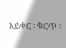አይቀር ፡ ቁርጥ ፡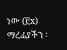ነው (፫x)
ማረፊያችን ፡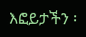እፎይታችን ፡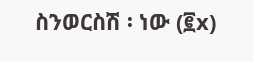ስንወርስሽ ፡ ነው (፪x)